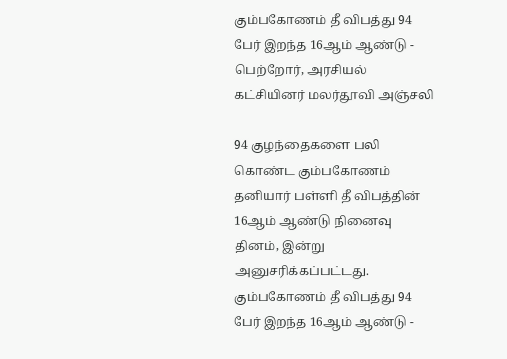கும்பகோணம் தீ விபத்து 94 பேர் இறந்த 16ஆம் ஆண்டு - பெற்றோர், அரசியல் கட்சியினர் மலர்தூவி அஞ்சலி

94 குழந்தைகளை பலி கொண்ட கும்பகோணம் தனியார் பள்ளி தீ விபத்தின் 16ஆம் ஆண்டு நினைவு தினம், இன்று அனுசரிக்கப்பட்டது.
கும்பகோணம் தீ விபத்து 94 பேர் இறந்த 16ஆம் ஆண்டு -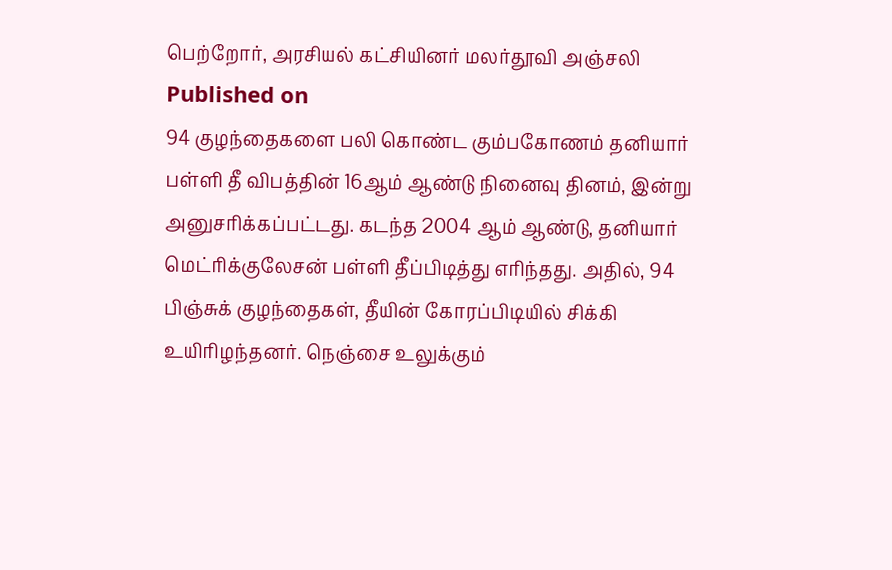பெற்றோர், அரசியல் கட்சியினர் மலர்தூவி அஞ்சலி
Published on
94 குழந்தைகளை பலி கொண்ட கும்பகோணம் தனியார் பள்ளி தீ விபத்தின் 16ஆம் ஆண்டு நினைவு தினம், இன்று அனுசரிக்கப்பட்டது. கடந்த 2004 ஆம் ஆண்டு, தனியார் மெட்ரிக்குலேசன் பள்ளி தீப்பிடித்து எரிந்தது. அதில், 94 பிஞ்சுக் குழந்தைகள், தீயின் கோரப்பிடியில் சிக்கி உயிரிழந்தனர். நெஞ்சை உலுக்கும்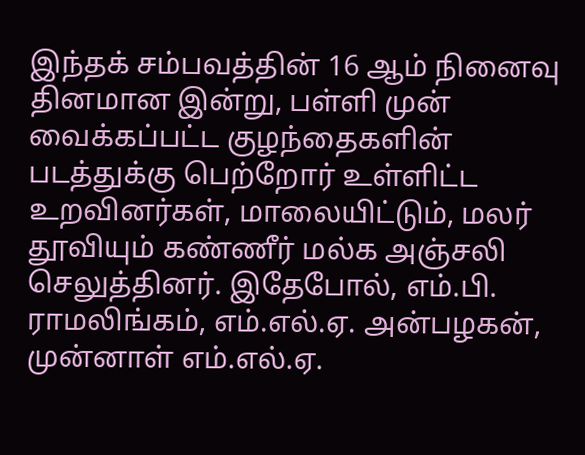இந்தக் சம்பவத்தின் 16 ஆம் நினைவு தினமான இன்று, பள்ளி முன் வைக்கப்பட்ட குழந்தைகளின் படத்துக்கு பெற்றோர் உள்ளிட்ட உறவினர்கள், மாலையிட்டும், மலர் தூவியும் கண்ணீர் மல்க அஞ்சலி செலுத்தினர். இதேபோல், எம்.பி. ராமலிங்கம், எம்.எல்.ஏ. அன்பழகன், முன்னாள் எம்.எல்.ஏ.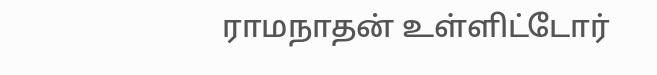ராமநாதன் உள்ளிட்டோர்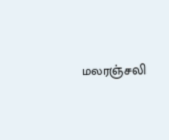மலரஞ்சலி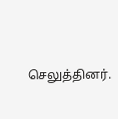செலுத்தினர்.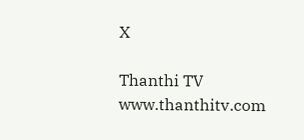X

Thanthi TV
www.thanthitv.com